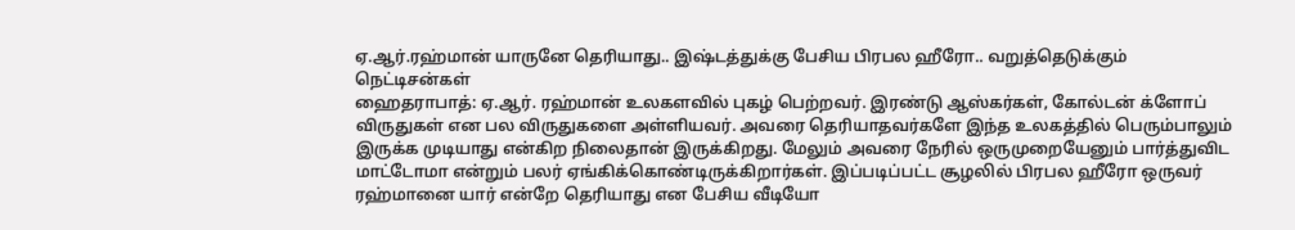ஏ.ஆர்.ரஹ்மான் யாருனே தெரியாது.. இஷ்டத்துக்கு பேசிய பிரபல ஹீரோ.. வறுத்தெடுக்கும் நெட்டிசன்கள்
ஹைதராபாத்: ஏ.ஆர். ரஹ்மான் உலகளவில் புகழ் பெற்றவர். இரண்டு ஆஸ்கர்கள், கோல்டன் க்ளோப் விருதுகள் என பல விருதுகளை அள்ளியவர். அவரை தெரியாதவர்களே இந்த உலகத்தில் பெரும்பாலும் இருக்க முடியாது என்கிற நிலைதான் இருக்கிறது. மேலும் அவரை நேரில் ஒருமுறையேனும் பார்த்துவிட மாட்டோமா என்றும் பலர் ஏங்கிக்கொண்டிருக்கிறார்கள். இப்படிப்பட்ட சூழலில் பிரபல ஹீரோ ஒருவர் ரஹ்மானை யார் என்றே தெரியாது என பேசிய வீடியோ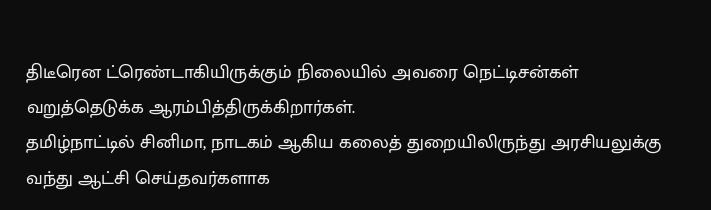திடீரென ட்ரெண்டாகியிருக்கும் நிலையில் அவரை நெட்டிசன்கள் வறுத்தெடுக்க ஆரம்பித்திருக்கிறார்கள்.
தமிழ்நாட்டில் சினிமா, நாடகம் ஆகிய கலைத் துறையிலிருந்து அரசியலுக்கு வந்து ஆட்சி செய்தவர்களாக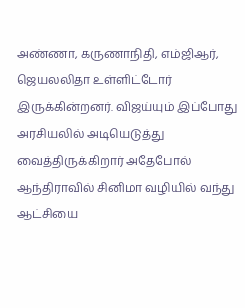அண்ணா, கருணாநிதி, எம்ஜிஆர், ஜெயலலிதா உள்ளிட்டோர் இருக்கின்றனர். விஜய்யும் இப்போது அரசியலில் அடியெடுத்து வைத்திருக்கிறார் அதேபோல் ஆந்திராவில் சினிமா வழியில் வந்து ஆட்சியை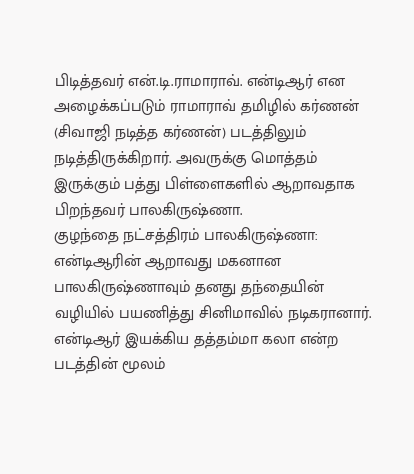பிடித்தவர் என்.டி.ராமாராவ். என்டிஆர் என அழைக்கப்படும் ராமாராவ் தமிழில் கர்ணன் (சிவாஜி நடித்த கர்ணன்) படத்திலும் நடித்திருக்கிறார். அவருக்கு மொத்தம் இருக்கும் பத்து பிள்ளைகளில் ஆறாவதாக பிறந்தவர் பாலகிருஷ்ணா.
குழந்தை நட்சத்திரம் பாலகிருஷ்ணா: என்டிஆரின் ஆறாவது மகனான பாலகிருஷ்ணாவும் தனது தந்தையின் வழியில் பயணித்து சினிமாவில் நடிகரானார். என்டிஆர் இயக்கிய தத்தம்மா கலா என்ற படத்தின் மூலம்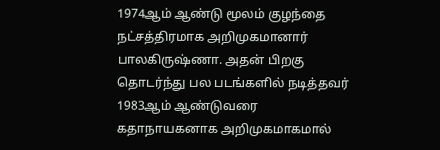1974ஆம் ஆண்டு மூலம் குழந்தை நட்சத்திரமாக அறிமுகமானார் பாலகிருஷ்ணா. அதன் பிறகு தொடர்ந்து பல படங்களில் நடித்தவர் 1983ஆம் ஆண்டுவரை கதாநாயகனாக அறிமுகமாகமால்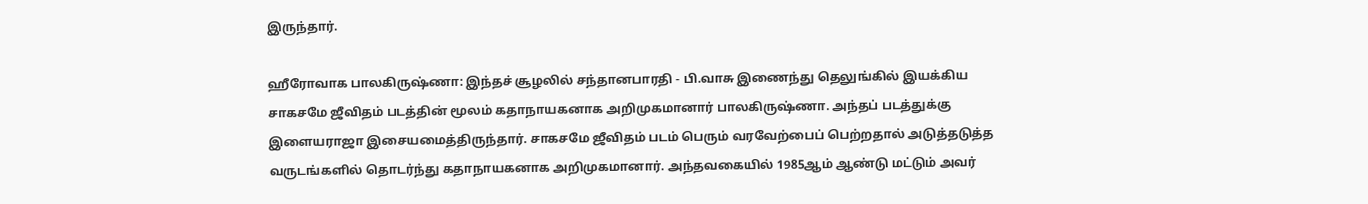இருந்தார்.

ஹீரோவாக பாலகிருஷ்ணா: இந்தச் சூழலில் சந்தானபாரதி - பி.வாசு இணைந்து தெலுங்கில் இயக்கிய சாகசமே ஜீவிதம் படத்தின் மூலம் கதாநாயகனாக அறிமுகமானார் பாலகிருஷ்ணா. அந்தப் படத்துக்கு இளையராஜா இசையமைத்திருந்தார். சாகசமே ஜீவிதம் படம் பெரும் வரவேற்பைப் பெற்றதால் அடுத்தடுத்த வருடங்களில் தொடர்ந்து கதாநாயகனாக அறிமுகமானார். அந்தவகையில் 1985ஆம் ஆண்டு மட்டும் அவர்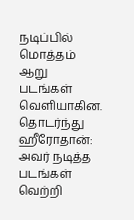நடிப்பில் மொத்தம் ஆறு படங்கள் வெளியாகின.
தொடர்ந்து ஹீரோதான்: அவர் நடித்த படங்கள் வெற்றி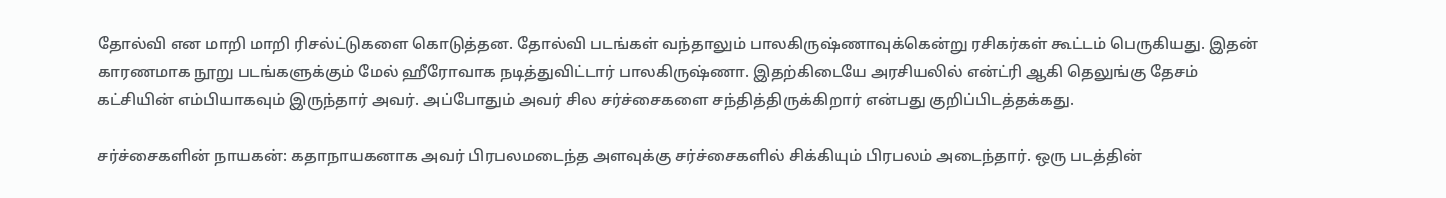தோல்வி என மாறி மாறி ரிசல்ட்டுகளை கொடுத்தன. தோல்வி படங்கள் வந்தாலும் பாலகிருஷ்ணாவுக்கென்று ரசிகர்கள் கூட்டம் பெருகியது. இதன் காரணமாக நூறு படங்களுக்கும் மேல் ஹீரோவாக நடித்துவிட்டார் பாலகிருஷ்ணா. இதற்கிடையே அரசியலில் என்ட்ரி ஆகி தெலுங்கு தேசம் கட்சியின் எம்பியாகவும் இருந்தார் அவர். அப்போதும் அவர் சில சர்ச்சைகளை சந்தித்திருக்கிறார் என்பது குறிப்பிடத்தக்கது.

சர்ச்சைகளின் நாயகன்: கதாநாயகனாக அவர் பிரபலமடைந்த அளவுக்கு சர்ச்சைகளில் சிக்கியும் பிரபலம் அடைந்தார். ஒரு படத்தின்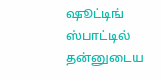ஷூட்டிங் ஸ்பாட்டில் தன்னுடைய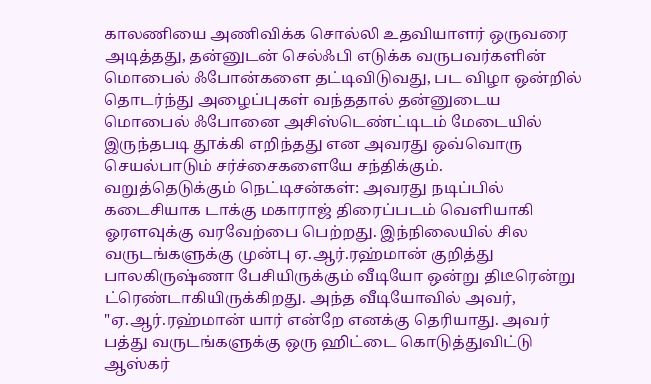காலணியை அணிவிக்க சொல்லி உதவியாளர் ஒருவரை அடித்தது, தன்னுடன் செல்ஃபி எடுக்க வருபவர்களின் மொபைல் ஃபோன்களை தட்டிவிடுவது, பட விழா ஒன்றில் தொடர்ந்து அழைப்புகள் வந்ததால் தன்னுடைய மொபைல் ஃபோனை அசிஸ்டெண்ட்டிடம் மேடையில் இருந்தபடி தூக்கி எறிந்தது என அவரது ஒவ்வொரு செயல்பாடும் சர்ச்சைகளையே சந்திக்கும்.
வறுத்தெடுக்கும் நெட்டிசன்கள்: அவரது நடிப்பில் கடைசியாக டாக்கு மகாராஜ் திரைப்படம் வெளியாகி ஓரளவுக்கு வரவேற்பை பெற்றது. இந்நிலையில் சில வருடங்களுக்கு முன்பு ஏ.ஆர்.ரஹ்மான் குறித்து பாலகிருஷ்ணா பேசியிருக்கும் வீடியோ ஒன்று திடீரென்று ட்ரெண்டாகியிருக்கிறது. அந்த வீடியோவில் அவர், "ஏ.ஆர்.ரஹ்மான் யார் என்றே எனக்கு தெரியாது. அவர் பத்து வருடங்களுக்கு ஒரு ஹிட்டை கொடுத்துவிட்டு ஆஸ்கர்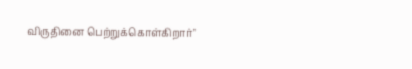விருதினை பெற்றுக்கொள்கிறார்"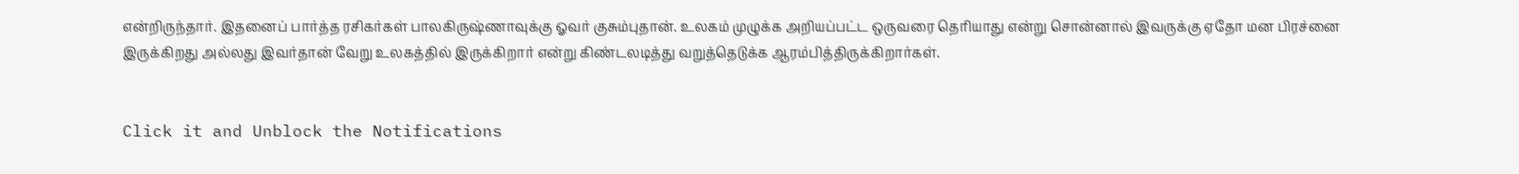என்றிருந்தார். இதனைப் பார்த்த ரசிகர்கள் பாலகிருஷ்ணாவுக்கு ஓவர் குசும்புதான். உலகம் முழுக்க அறியப்பட்ட ஒருவரை தெரியாது என்று சொன்னால் இவருக்கு ஏதோ மன பிரச்னை இருக்கிறது அல்லது இவர்தான் வேறு உலகத்தில் இருக்கிறார் என்று கிண்டலடித்து வறுத்தெடுக்க ஆரம்பித்திருக்கிறார்கள்.


Click it and Unblock the Notifications